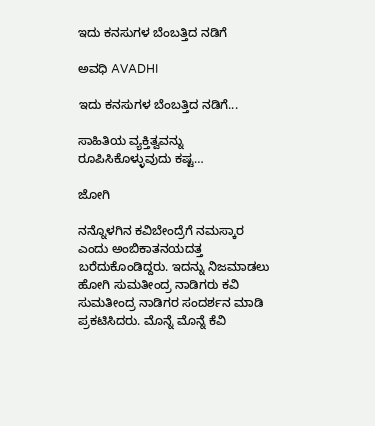ಇದು ಕನಸುಗಳ ಬೆಂಬತ್ತಿದ ನಡಿಗೆ‍

ಅವಧಿ AVADHI

ಇದು ಕನಸುಗಳ ಬೆಂಬತ್ತಿದ ನಡಿಗೆ...

ಸಾಹಿತಿಯ ವ್ಯಕ್ತಿತ್ವವನ್ನು ರೂಪಿಸಿಕೊಳ್ಳುವುದು ಕಷ್ಟ…

ಜೋಗಿ

ನನ್ನೊಳಗಿನ ಕವಿಬೇಂದ್ರೆಗೆ ನಮಸ್ಕಾರ ಎಂದು ಅಂಬಿಕಾತನಯದತ್ತ ಬರೆದುಕೊಂಡಿದ್ದರು. ಇದನ್ನು ನಿಜಮಾಡಲು ಹೋಗಿ ಸುಮತೀಂದ್ರ ನಾಡಿಗರು ಕವಿ ಸುಮತೀಂದ್ರ ನಾಡಿಗರ ಸಂದರ್ಶನ ಮಾಡಿ ಪ್ರಕಟಿಸಿದರು. ಮೊನ್ನೆ ಮೊನ್ನೆ ಕೆವಿ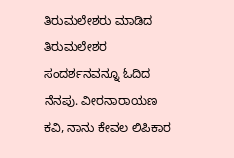ತಿರುಮಲೇಶರು ಮಾಡಿದ ತಿರುಮಲೇಶರ ಸಂದರ್ಶನವನ್ನೂ ಓದಿದ ನೆನಪು. ವೀರನಾರಾಯಣ ಕವಿ, ನಾನು ಕೇವಲ ಲಿಪಿಕಾರ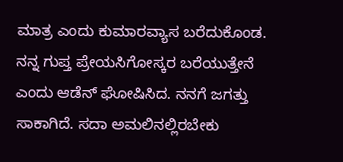ಮಾತ್ರ ಎಂದು ಕುಮಾರವ್ಯಾಸ ಬರೆದುಕೊಂಡ. ನನ್ನ ಗುಪ್ತ ಪ್ರೇಯಸಿಗೋಸ್ಕರ ಬರೆಯುತ್ತೇನೆ ಎಂದು ಆಡೆನ್ ಘೋಷಿಸಿದ. ನನಗೆ ಜಗತ್ತು ಸಾಕಾಗಿದೆ. ಸದಾ ಅಮಲಿನಲ್ಲಿರಬೇಕು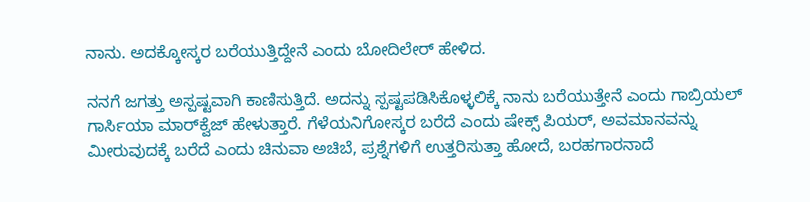ನಾನು. ಅದಕ್ಕೋಸ್ಕರ ಬರೆಯುತ್ತಿದ್ದೇನೆ ಎಂದು ಬೋದಿಲೇರ್ ಹೇಳಿದ.

ನನಗೆ ಜಗತ್ತು ಅಸ್ಪಷ್ಟವಾಗಿ ಕಾಣಿಸುತ್ತಿದೆ. ಅದನ್ನು ಸ್ಪಷ್ಟಪಡಿಸಿಕೊಳ್ಳಲಿಕ್ಕೆ ನಾನು ಬರೆಯುತ್ತೇನೆ ಎಂದು ಗಾಬ್ರಿಯಲ್ ಗಾರ್ಸಿಯಾ ಮಾರ್‌ಕ್ವೆಜ್ ಹೇಳುತ್ತಾರೆ. ಗೆಳೆಯನಿಗೋಸ್ಕರ ಬರೆದೆ ಎಂದು ಷೇಕ್ಸ್‌ ಪಿಯರ್, ಅವಮಾನವನ್ನು ಮೀರುವುದಕ್ಕೆ ಬರೆದೆ ಎಂದು ಚಿನುವಾ ಅಚಿಬೆ, ಪ್ರಶ್ನೆಗಳಿಗೆ ಉತ್ತರಿಸುತ್ತಾ ಹೋದೆ, ಬರಹಗಾರನಾದೆ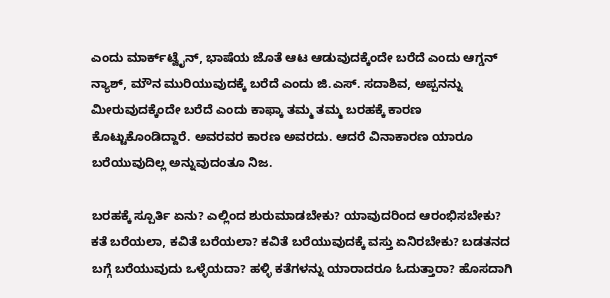ಎಂದು ಮಾರ್ಕ್‌ಟ್ವೈನ್, ಭಾಷೆಯ ಜೊತೆ ಆಟ ಆಡುವುದಕ್ಕೆಂದೇ ಬರೆದೆ ಎಂದು ಆಗ್ಡನ್ ನ್ಯಾಶ್, ಮೌನ ಮುರಿಯುವುದಕ್ಕೆ ಬರೆದೆ ಎಂದು ಜಿ.ಎಸ್. ಸದಾಶಿವ, ಅಪ್ಪನನ್ನು ಮೀರುವುದಕ್ಕೆಂದೇ ಬರೆದೆ ಎಂದು ಕಾಫ್ಕಾ ತಮ್ಮ ತಮ್ಮ ಬರಹಕ್ಕೆ ಕಾರಣ ಕೊಟ್ಟುಕೊಂಡಿದ್ದಾರೆ. ಅವರವರ ಕಾರಣ ಅವರದು. ಆದರೆ ವಿನಾಕಾರಣ ಯಾರೂ ಬರೆಯುವುದಿಲ್ಲ ಅನ್ನುವುದಂತೂ ನಿಜ.

ಬರಹಕ್ಕೆ ಸ್ಪೂರ್ತಿ ಏನು? ಎಲ್ಲಿಂದ ಶುರುಮಾಡಬೇಕು? ಯಾವುದರಿಂದ ಆರಂಭಿಸಬೇಕು? ಕತೆ ಬರೆಯಲಾ, ಕವಿತೆ ಬರೆಯಲಾ? ಕವಿತೆ ಬರೆಯುವುದಕ್ಕೆ ವಸ್ತು ಏನಿರಬೇಕು? ಬಡತನದ ಬಗ್ಗೆ ಬರೆಯುವುದು ಒಳ್ಳೆಯದಾ? ಹಳ್ಳಿ ಕತೆಗಳನ್ನು ಯಾರಾದರೂ ಓದುತ್ತಾರಾ? ಹೊಸದಾಗಿ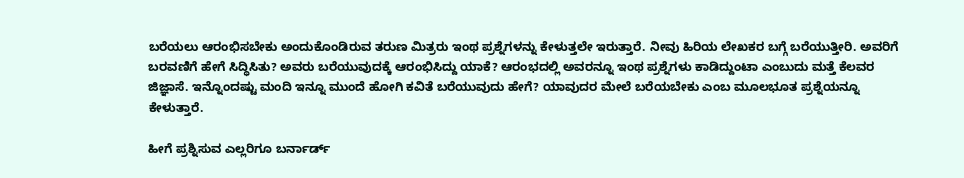ಬರೆಯಲು ಆರಂಭಿಸಬೇಕು ಅಂದುಕೊಂಡಿರುವ ತರುಣ ಮಿತ್ರರು ಇಂಥ ಪ್ರಶ್ನೆಗಳನ್ನು ಕೇಳುತ್ತಲೇ ಇರುತ್ತಾರೆ. ನೀವು ಹಿರಿಯ ಲೇಖಕರ ಬಗ್ಗೆ ಬರೆಯುತ್ತೀರಿ. ಅವರಿಗೆ ಬರವಣಿಗೆ ಹೇಗೆ ಸಿದ್ಧಿಸಿತು? ಅವರು ಬರೆಯುವುದಕ್ಕೆ ಆರಂಭಿಸಿದ್ದು ಯಾಕೆ? ಆರಂಭದಲ್ಲಿ ಅವರನ್ನೂ ಇಂಥ ಪ್ರಶ್ನೆಗಳು ಕಾಡಿದ್ದುಂಟಾ ಎಂಬುದು ಮತ್ತೆ ಕೆಲವರ ಜಿಜ್ಞಾಸೆ. ಇನ್ನೊಂದಷ್ಟು ಮಂದಿ ಇನ್ನೂ ಮುಂದೆ ಹೋಗಿ ಕವಿತೆ ಬರೆಯುವುದು ಹೇಗೆ? ಯಾವುದರ ಮೇಲೆ ಬರೆಯಬೇಕು ಎಂಬ ಮೂಲಭೂತ ಪ್ರಶ್ನೆಯನ್ನೂ ಕೇಳುತ್ತಾರೆ.

ಹೀಗೆ ಪ್ರಶ್ನಿಸುವ ಎಲ್ಲರಿಗೂ ಬರ್ನಾರ್ಡ್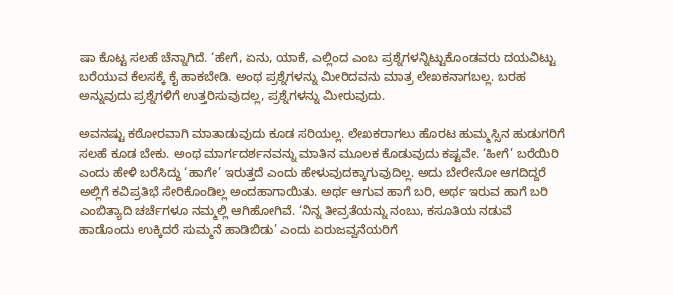ಷಾ ಕೊಟ್ಟ ಸಲಹೆ ಚೆನ್ನಾಗಿದೆ. ‘ಹೇಗೆ, ಏನು, ಯಾಕೆ, ಎಲ್ಲಿಂದ ಎಂಬ ಪ್ರಶ್ನೆಗಳನ್ನಿಟ್ಟುಕೊಂಡವರು ದಯವಿಟ್ಟು ಬರೆಯುವ ಕೆಲಸಕ್ಕೆ ಕೈ ಹಾಕಬೇಡಿ. ಅಂಥ ಪ್ರಶ್ನೆಗಳನ್ನು ಮೀರಿದವನು ಮಾತ್ರ ಲೇಖಕನಾಗಬಲ್ಲ. ಬರಹ ಅನ್ನುವುದು ಪ್ರಶ್ನೆಗಳಿಗೆ ಉತ್ತರಿಸುವುದಲ್ಲ, ಪ್ರಶ್ನೆಗಳನ್ನು ಮೀರುವುದು.

ಅವನಷ್ಟು ಕಠೋರವಾಗಿ ಮಾತಾಡುವುದು ಕೂಡ ಸರಿಯಲ್ಲ. ಲೇಖಕರಾಗಲು ಹೊರಟ ಹುಮ್ಮಸ್ಸಿನ ಹುಡುಗರಿಗೆ ಸಲಹೆ ಕೂಡ ಬೇಕು. ಅಂಥ ಮಾರ್ಗದರ್ಶನವನ್ನು ಮಾತಿನ ಮೂಲಕ ಕೊಡುವುದು ಕಷ್ಟವೇ. ‘ಹೀಗೆ’ ಬರೆಯಿರಿ ಎಂದು ಹೇಳಿ ಬರೆಸಿದ್ದು ‘ಹಾಗೇ’ ಇರುತ್ತದೆ ಎಂದು ಹೇಳುವುದಕ್ಕಾಗುವುದಿಲ್ಲ. ಅದು ಬೇರೇನೋ ಆಗದಿದ್ದರೆ ಅಲ್ಲಿಗೆ ಕವಿಪ್ರತಿಭೆ ಸೇರಿಕೊಂಡಿಲ್ಲ ಅಂದಹಾಗಾಯಿತು. ಅರ್ಥ ಆಗುವ ಹಾಗೆ ಬರಿ, ಅರ್ಥ ಇರುವ ಹಾಗೆ ಬರಿ ಎಂಬಿತ್ಯಾದಿ ಚರ್ಚೆಗಳೂ ನಮ್ಮಲ್ಲಿ ಆಗಿಹೋಗಿವೆ. ‘ನಿನ್ನ ತೀವ್ರತೆಯನ್ನು ನಂಬು, ಕಸೂತಿಯ ನಡುವೆ ಹಾಡೊಂದು ಉಕ್ಕಿದರೆ ಸುಮ್ಮನೆ ಹಾಡಿಬಿಡು’ ಎಂದು ಏರುಜವ್ವನೆಯರಿಗೆ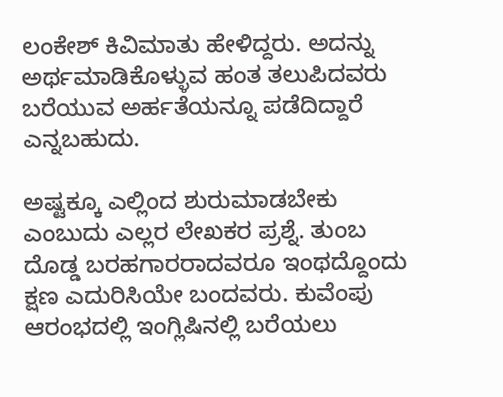ಲಂಕೇಶ್ ಕಿವಿಮಾತು ಹೇಳಿದ್ದರು. ಅದನ್ನು ಅರ್ಥಮಾಡಿಕೊಳ್ಳುವ ಹಂತ ತಲುಪಿದವರು ಬರೆಯುವ ಅರ್ಹತೆಯನ್ನೂ ಪಡೆದಿದ್ದಾರೆ ಎನ್ನಬಹುದು.

ಅಷ್ಟಕ್ಕೂ ಎಲ್ಲಿಂದ ಶುರುಮಾಡಬೇಕು ಎಂಬುದು ಎಲ್ಲರ ಲೇಖಕರ ಪ್ರಶ್ನೆ. ತುಂಬ ದೊಡ್ಡ ಬರಹಗಾರರಾದವರೂ ಇಂಥದ್ದೊಂದು ಕ್ಷಣ ಎದುರಿಸಿಯೇ ಬಂದವರು. ಕುವೆಂಪು ಆರಂಭದಲ್ಲಿ ಇಂಗ್ಲಿಷಿನಲ್ಲಿ ಬರೆಯಲು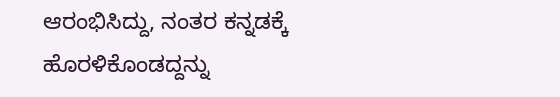ಆರಂಭಿಸಿದ್ದು, ನಂತರ ಕನ್ನಡಕ್ಕೆ ಹೊರಳಿಕೊಂಡದ್ದನ್ನು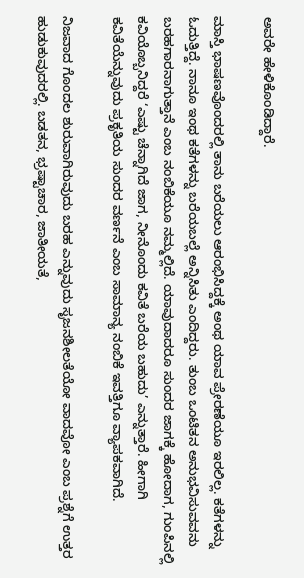ಅವರೇ ಹೇಳಿಕೊಂಡಿದ್ದಾರೆ.

ಮಾಸ್ತಿ ಭಾಷಣವೊಂದರಲ್ಲಿ ತಾನು ಬರೆಯಲು ಆರಂಭಿಸಿದ್ದಕ್ಕೆ ಅಂಥ ಯಾವ ಪ್ರೇರಣೆಯೂ ಇರಲಿಲ್ಲ. ಕತೆಗಳನ್ನು ಓದುತ್ತಿದ್ದೆ. ನಾನೂ ಇಂಥ ಕತೆಗಳನ್ನು ಬರೆಯಬಲ್ಲೆ ಅನ್ನಿಸಿತು ಎಂದಿದ್ದರು. ತುಂಬ ಒಂಟಿತನ ಅನುಭವಿಸುವವನು ಬರಹಗಾರನಾಗುತ್ತಾನೆ ಎಂಬ ನಂಬಿಕೆಯೂ ನಮ್ಮಲ್ಲಿದೆ. ಯಾವುದಾದರೂ ಸುಂದರ ಜಾಗಕ್ಕೆ ಹೋದಾಗ, ಗುಂಪಿನಲ್ಲಿ ಕವಿಯೊಬ್ಬನಿದ್ದರೆ ‘ಎಷ್ಟು ಚೆನ್ನಾಗಿದೆ ಜಾಗ, ನೀನೊಂದು ಕವಿತೆ ಬರೆಯ ಬಹುದು’ ಎನ್ನುತ್ತಾರೆ. ಹೀಗಾಗಿ ಕವಿತೆಯೆನ್ನುವುದು ಪ್ರಕೃತಿಯ ಸುಂದರ ವರ್ಣನೆ ಎಂಬ ಸಾಮಾನ್ಯ ನಂಬಿಕೆ ಇವತ್ತಿಗೂ ವ್ಯಾಪಕವಾಗಿದೆ.

ನಿಜವಾದ ಗೊಂದಲ ಶುರುವಾಗಿರುವುದು ಬರಹ ಎನ್ನುವುದು ಸೃಜನಶೀಲತೆಯೋ ವಾದವೋ ಎಂಬ ಪ್ರಶ್ನೆಗೆ ಉತ್ತರ ಹುಡುಕುವುದರಲ್ಲಿ. ಬಡತನ, ಭ್ರಷ್ಟಾಚಾರ, ಜಾತೀಯತೆ,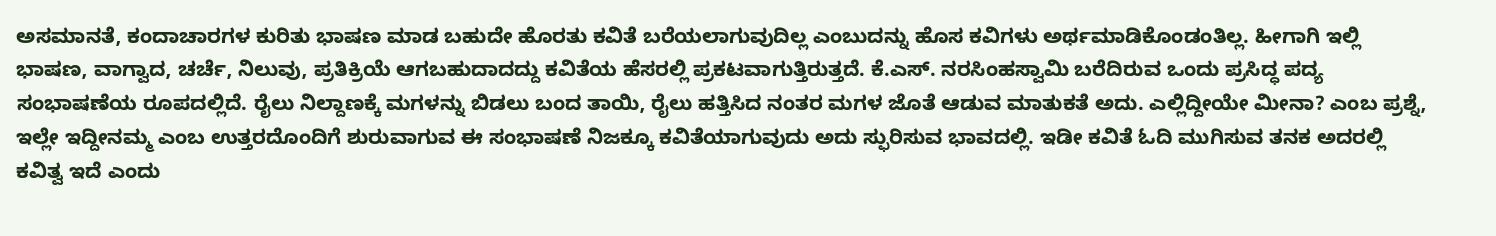ಅಸಮಾನತೆ, ಕಂದಾಚಾರಗಳ ಕುರಿತು ಭಾಷಣ ಮಾಡ ಬಹುದೇ ಹೊರತು ಕವಿತೆ ಬರೆಯಲಾಗುವುದಿಲ್ಲ ಎಂಬುದನ್ನು ಹೊಸ ಕವಿಗಳು ಅರ್ಥಮಾಡಿಕೊಂಡಂತಿಲ್ಲ. ಹೀಗಾಗಿ ಇಲ್ಲಿ ಭಾಷಣ, ವಾಗ್ವಾದ, ಚರ್ಚೆ, ನಿಲುವು, ಪ್ರತಿಕ್ರಿಯೆ ಆಗಬಹುದಾದದ್ದು ಕವಿತೆಯ ಹೆಸರಲ್ಲಿ ಪ್ರಕಟವಾಗುತ್ತಿರುತ್ತದೆ. ಕೆ.ಎಸ್. ನರಸಿಂಹಸ್ವಾಮಿ ಬರೆದಿರುವ ಒಂದು ಪ್ರಸಿದ್ಧ ಪದ್ಯ ಸಂಭಾಷಣೆಯ ರೂಪದಲ್ಲಿದೆ. ರೈಲು ನಿಲ್ದಾಣಕ್ಕೆ ಮಗಳನ್ನು ಬಿಡಲು ಬಂದ ತಾಯಿ, ರೈಲು ಹತ್ತಿಸಿದ ನಂತರ ಮಗಳ ಜೊತೆ ಆಡುವ ಮಾತುಕತೆ ಅದು. ಎಲ್ಲಿದ್ದೀಯೇ ಮೀನಾ? ಎಂಬ ಪ್ರಶ್ನೆ, ಇಲ್ಲೇ ಇದ್ದೀನಮ್ಮ ಎಂಬ ಉತ್ತರದೊಂದಿಗೆ ಶುರುವಾಗುವ ಈ ಸಂಭಾಷಣೆ ನಿಜಕ್ಕೂ ಕವಿತೆಯಾಗುವುದು ಅದು ಸ್ಫುರಿಸುವ ಭಾವದಲ್ಲಿ. ಇಡೀ ಕವಿತೆ ಓದಿ ಮುಗಿಸುವ ತನಕ ಅದರಲ್ಲಿ ಕವಿತ್ವ ಇದೆ ಎಂದು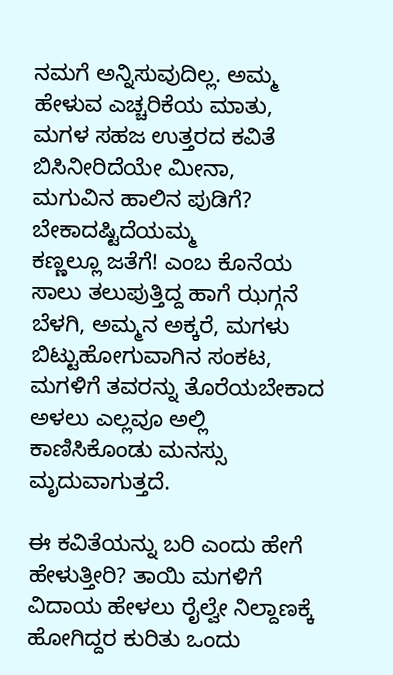ನಮಗೆ ಅನ್ನಿಸುವುದಿಲ್ಲ. ಅಮ್ಮ ಹೇಳುವ ಎಚ್ಚರಿಕೆಯ ಮಾತು, ಮಗಳ ಸಹಜ ಉತ್ತರದ ಕವಿತೆ
ಬಿಸಿನೀರಿದೆಯೇ ಮೀನಾ,
ಮಗುವಿನ ಹಾಲಿನ ಪುಡಿಗೆ?
ಬೇಕಾದಷ್ಟಿದೆಯಮ್ಮ
ಕಣ್ಣಲ್ಲೂ ಜತೆಗೆ! ಎಂಬ ಕೊನೆಯ ಸಾಲು ತಲುಪುತ್ತಿದ್ದ ಹಾಗೆ ಝಗ್ಗನೆ ಬೆಳಗಿ, ಅಮ್ಮನ ಅಕ್ಕರೆ, ಮಗಳು ಬಿಟ್ಟುಹೋಗುವಾಗಿನ ಸಂಕಟ, ಮಗಳಿಗೆ ತವರನ್ನು ತೊರೆಯಬೇಕಾದ ಅಳಲು ಎಲ್ಲವೂ ಅಲ್ಲಿ ಕಾಣಿಸಿಕೊಂಡು ಮನಸ್ಸು ಮೃದುವಾಗುತ್ತದೆ.

ಈ ಕವಿತೆಯನ್ನು ಬರಿ ಎಂದು ಹೇಗೆ ಹೇಳುತ್ತೀರಿ? ತಾಯಿ ಮಗಳಿಗೆ ವಿದಾಯ ಹೇಳಲು ರೈಲ್ವೇ ನಿಲ್ದಾಣಕ್ಕೆ ಹೋಗಿದ್ದರ ಕುರಿತು ಒಂದು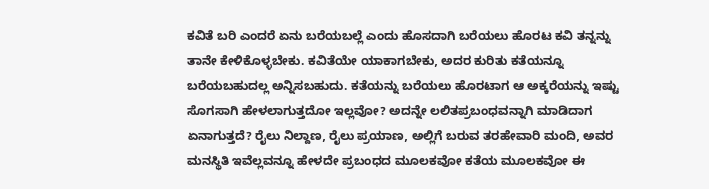ಕವಿತೆ ಬರಿ ಎಂದರೆ ಏನು ಬರೆಯಬಲ್ಲೆ ಎಂದು ಹೊಸದಾಗಿ ಬರೆಯಲು ಹೊರಟ ಕವಿ ತನ್ನನ್ನು ತಾನೇ ಕೇಳಿಕೊಳ್ಳಬೇಕು. ಕವಿತೆಯೇ ಯಾಕಾಗಬೇಕು, ಅದರ ಕುರಿತು ಕತೆಯನ್ನೂ ಬರೆಯಬಹುದಲ್ಲ ಅನ್ನಿಸಬಹುದು. ಕತೆಯನ್ನು ಬರೆಯಲು ಹೊರಟಾಗ ಆ ಅಕ್ಕರೆಯನ್ನು ಇಷ್ಟು ಸೊಗಸಾಗಿ ಹೇಳಲಾಗುತ್ತದೋ ಇಲ್ಲವೋ? ಅದನ್ನೇ ಲಲಿತಪ್ರಬಂಧವನ್ನಾಗಿ ಮಾಡಿದಾಗ ಏನಾಗುತ್ತದೆ? ರೈಲು ನಿಲ್ದಾಣ, ರೈಲು ಪ್ರಯಾಣ, ಅಲ್ಲಿಗೆ ಬರುವ ತರಹೇವಾರಿ ಮಂದಿ, ಅವರ ಮನಸ್ಥಿತಿ ಇವೆಲ್ಲವನ್ನೂ ಹೇಳದೇ ಪ್ರಬಂಧದ ಮೂಲಕವೋ ಕತೆಯ ಮೂಲಕವೋ ಈ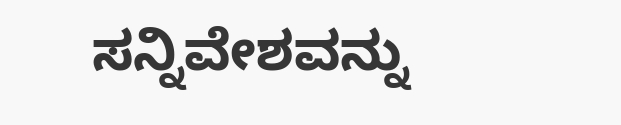ಸನ್ನಿವೇಶವನ್ನು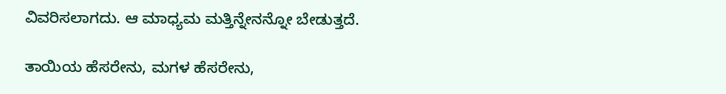ವಿವರಿಸಲಾಗದು. ಆ ಮಾಧ್ಯಮ ಮತ್ತಿನ್ನೇನನ್ನೋ ಬೇಡುತ್ತದೆ.

ತಾಯಿಯ ಹೆಸರೇನು, ಮಗಳ ಹೆಸರೇನು,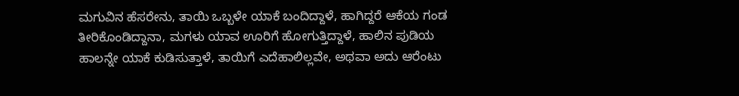ಮಗುವಿನ ಹೆಸರೇನು, ತಾಯಿ ಒಬ್ಬಳೇ ಯಾಕೆ ಬಂದಿದ್ದಾಳೆ, ಹಾಗಿದ್ದರೆ ಆಕೆಯ ಗಂಡ ತೀರಿಕೊಂಡಿದ್ದಾನಾ, ಮಗಳು ಯಾವ ಊರಿಗೆ ಹೋಗುತ್ತಿದ್ದಾಳೆ, ಹಾಲಿನ ಪುಡಿಯ ಹಾಲನ್ನೇ ಯಾಕೆ ಕುಡಿಸುತ್ತಾಳೆ, ತಾಯಿಗೆ ಎದೆಹಾಲಿಲ್ಲವೇ, ಅಥವಾ ಅದು ಆರೆಂಟು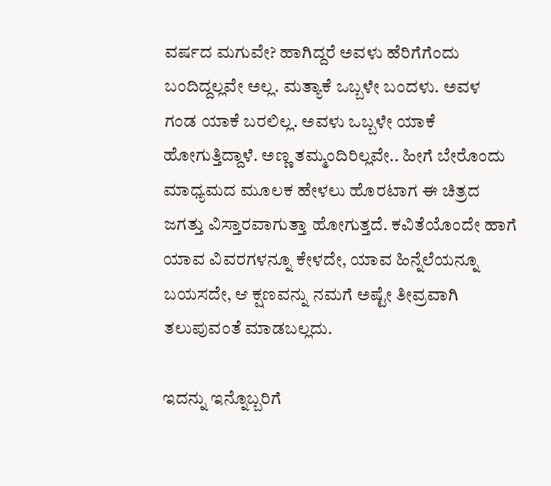ವರ್ಷದ ಮಗುವೇ? ಹಾಗಿದ್ದರೆ ಅವಳು ಹೆರಿಗೆಗೆಂದು ಬಂದಿದ್ದಲ್ಲವೇ ಅಲ್ಲ. ಮತ್ಯಾಕೆ ಒಬ್ಬಳೇ ಬಂದಳು. ಅವಳ ಗಂಡ ಯಾಕೆ ಬರಲಿಲ್ಲ. ಅವಳು ಒಬ್ಬಳೇ ಯಾಕೆ ಹೋಗುತ್ತಿದ್ದಾಳೆ. ಅಣ್ಣ ತಮ್ಮಂದಿರಿಲ್ಲವೇ.. ಹೀಗೆ ಬೇರೊಂದು ಮಾಧ್ಯಮದ ಮೂಲಕ ಹೇಳಲು ಹೊರಟಾಗ ಈ ಚಿತ್ರದ ಜಗತ್ತು ವಿಸ್ತಾರವಾಗುತ್ತಾ ಹೋಗುತ್ತದೆ. ಕವಿತೆಯೊಂದೇ ಹಾಗೆ ಯಾವ ವಿವರಗಳನ್ನೂ ಕೇಳದೇ, ಯಾವ ಹಿನ್ನೆಲೆಯನ್ನೂ ಬಯಸದೇ, ಆ ಕ್ಷಣವನ್ನು ನಮಗೆ ಅಷ್ಟೇ ತೀವ್ರವಾಗಿ ತಲುಪುವಂತೆ ಮಾಡಬಲ್ಲದು.

ಇದನ್ನು ಇನ್ನೊಬ್ಬರಿಗೆ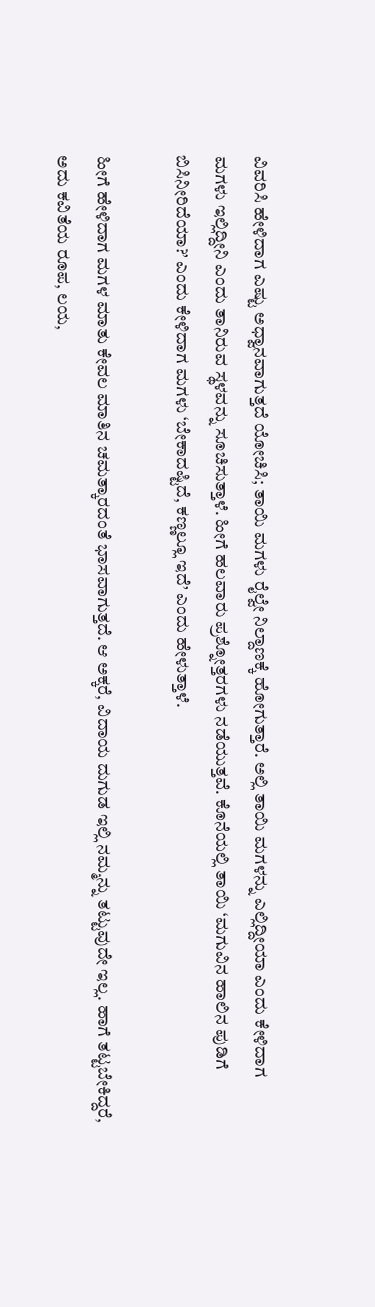ವಿವರಿಸಿ ಹೇಳಿದಾಗ ಎಷ್ಟು ಅಧ್ವಾನವಾಗುತ್ತದೆ ಯೋಚಿಸಿ; ತಾಯಿ ಮಗಳು ರೈಲ್ವೇ ನಿಲ್ದಾಣಕ್ಕೆ ಹೋಗುತ್ತಾರೆ. ಅಲ್ಲಿ ತಾಯಿ ಮಗಳನ್ನು ಎಲ್ಲಿದ್ದೀಯಾ ಎಂದು ಕೇಳಿದಾಗ ಮಗಳು ಇಲ್ಲಿದ್ದೀನಿ ಎಂದು ತಾನಿರುವ ಸ್ಥಳವನ್ನು ಸೂಚಿಸುತ್ತಾಳೆ. ಹೀಗೆ ಹಲವಾರು ಪ್ರಶ್ನೋತ್ತರಗಳು ನಡೆಯುತ್ತವೆ. ಕೊನೆಯಲ್ಲಿ ತಾಯಿ ‘ಮಗುವಿನ ಹಾಲಿನ ಪುಡಿಗೆ ಬಿಸಿನೀರಿದೆಯಾ?’ ಎಂದು ಕೇಳಿದಾಗ ಮಗಳು ‘ಬೇಕಾದಷ್ಟಿದೆ, ಕಣ್ಣಲ್ಲೂ ಇದೆ’ ಎಂದು ಹೇಳುತ್ತಾಳೆ.

ಹೀಗೆ ಹೇಳಿದಾಗ ಮಗಳ ಮಾತು ಕೇವಲ ಮಾತಿನ ಚಮತ್ಕಾರದಂತೆ ಭಾಸವಾಗುತ್ತದೆ. ಆ ಅಕ್ಕರೆ, ವಿದಾಯ ದುಗುಡ ಇಲ್ಲಿ ನಮ್ಮನ್ನು ತಟ್ಟುವುದೇ ಇಲ್ಲ. ಹಾಗೆ ತಟ್ಟಬೇಕಿದ್ದರೆ, ಅದು ಕವಿತೆಯ ರೂಪ, ಲಯ,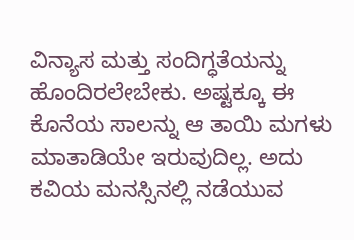ವಿನ್ಯಾಸ ಮತ್ತು ಸಂದಿಗ್ಧತೆಯನ್ನು ಹೊಂದಿರಲೇಬೇಕು. ಅಷ್ಟಕ್ಕೂ ಈ ಕೊನೆಯ ಸಾಲನ್ನು ಆ ತಾಯಿ ಮಗಳು ಮಾತಾಡಿಯೇ ಇರುವುದಿಲ್ಲ. ಅದು ಕವಿಯ ಮನಸ್ಸಿನಲ್ಲಿ ನಡೆಯುವ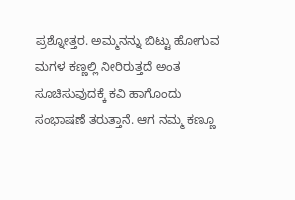ಪ್ರಶ್ನೋತ್ತರ. ಅಮ್ಮನನ್ನು ಬಿಟ್ಟು ಹೋಗುವ ಮಗಳ ಕಣ್ಣಲ್ಲಿ ನೀರಿರುತ್ತದೆ ಅಂತ ಸೂಚಿಸುವುದಕ್ಕೆ ಕವಿ ಹಾಗೊಂದು ಸಂಭಾಷಣೆ ತರುತ್ತಾನೆ. ಆಗ ನಮ್ಮ ಕಣ್ಣೂ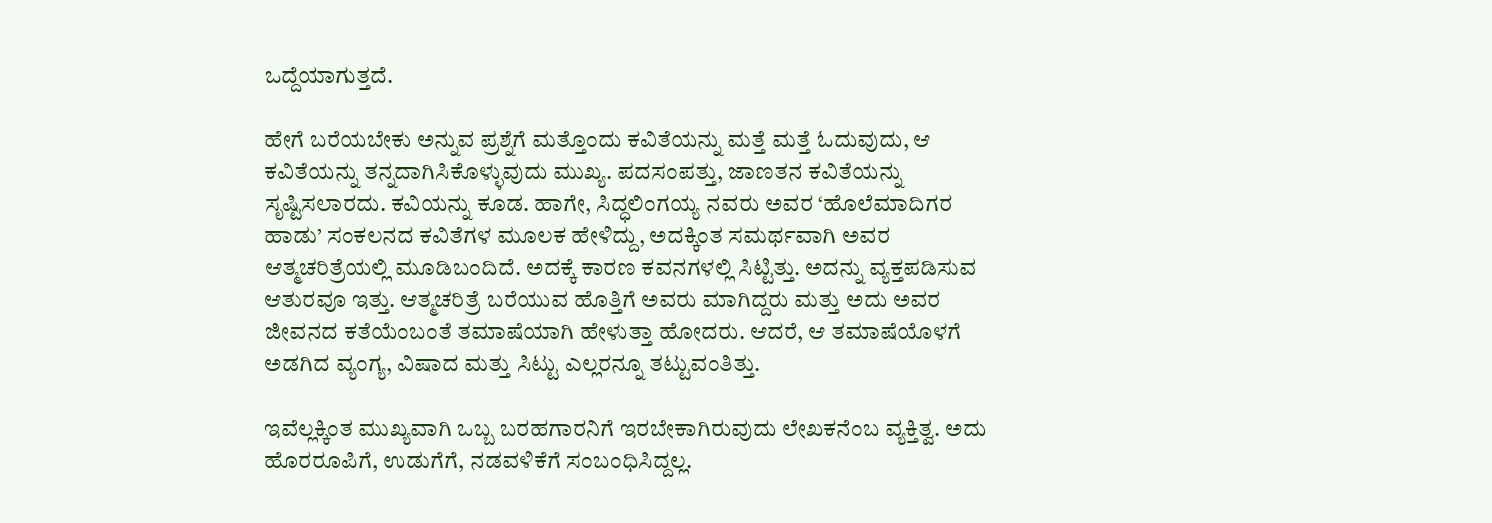ಒದ್ದೆಯಾಗುತ್ತದೆ.

ಹೇಗೆ ಬರೆಯಬೇಕು ಅನ್ನುವ ಪ್ರಶ್ನೆಗೆ ಮತ್ತೊಂದು ಕವಿತೆಯನ್ನು ಮತ್ತೆ ಮತ್ತೆ ಓದುವುದು, ಆ ಕವಿತೆಯನ್ನು ತನ್ನದಾಗಿಸಿಕೊಳ್ಳುವುದು ಮುಖ್ಯ. ಪದಸಂಪತ್ತು, ಜಾಣತನ ಕವಿತೆಯನ್ನು ಸೃಷ್ಟಿಸಲಾರದು. ಕವಿಯನ್ನು ಕೂಡ. ಹಾಗೇ, ಸಿದ್ಧಲಿಂಗಯ್ಯ ನವರು ಅವರ ‘ಹೊಲೆಮಾದಿಗರ ಹಾಡು’ ಸಂಕಲನದ ಕವಿತೆಗಳ ಮೂಲಕ ಹೇಳಿದ್ದು, ಅದಕ್ಕಿಂತ ಸಮರ್ಥವಾಗಿ ಅವರ ಆತ್ಮಚರಿತ್ರೆಯಲ್ಲಿ ಮೂಡಿಬಂದಿದೆ. ಅದಕ್ಕೆ ಕಾರಣ ಕವನಗಳಲ್ಲಿ ಸಿಟ್ಟಿತ್ತು. ಅದನ್ನು ವ್ಯಕ್ತಪಡಿಸುವ ಆತುರವೂ ಇತ್ತು. ಆತ್ಮಚರಿತ್ರೆ ಬರೆಯುವ ಹೊತ್ತಿಗೆ ಅವರು ಮಾಗಿದ್ದರು ಮತ್ತು ಅದು ಅವರ ಜೀವನದ ಕತೆಯೆಂಬಂತೆ ತಮಾಷೆಯಾಗಿ ಹೇಳುತ್ತಾ ಹೋದರು. ಆದರೆ, ಆ ತಮಾಷೆಯೊಳಗೆ ಅಡಗಿದ ವ್ಯಂಗ್ಯ, ವಿಷಾದ ಮತ್ತು ಸಿಟ್ಟು ಎಲ್ಲರನ್ನೂ ತಟ್ಟುವಂತಿತ್ತು.

ಇವೆಲ್ಲಕ್ಕಿಂತ ಮುಖ್ಯವಾಗಿ ಒಬ್ಬ ಬರಹಗಾರನಿಗೆ ಇರಬೇಕಾಗಿರುವುದು ಲೇಖಕನೆಂಬ ವ್ಯಕ್ತಿತ್ವ. ಅದು ಹೊರರೂಪಿಗೆ, ಉಡುಗೆಗೆ, ನಡವಳಿಕೆಗೆ ಸಂಬಂಧಿಸಿದ್ದಲ್ಲ.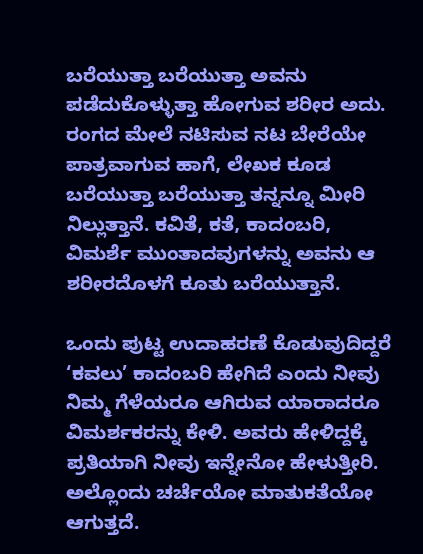ಬರೆಯುತ್ತಾ ಬರೆಯುತ್ತಾ ಅವನು ಪಡೆದುಕೊಳ್ಳುತ್ತಾ ಹೋಗುವ ಶರೀರ ಅದು. ರಂಗದ ಮೇಲೆ ನಟಿಸುವ ನಟ ಬೇರೆಯೇ ಪಾತ್ರವಾಗುವ ಹಾಗೆ, ಲೇಖಕ ಕೂಡ ಬರೆಯುತ್ತಾ ಬರೆಯುತ್ತಾ ತನ್ನನ್ನೂ ಮೀರಿ ನಿಲ್ಲುತ್ತಾನೆ. ಕವಿತೆ, ಕತೆ, ಕಾದಂಬರಿ, ವಿಮರ್ಶೆ ಮುಂತಾದವುಗಳನ್ನು ಅವನು ಆ ಶರೀರದೊಳಗೆ ಕೂತು ಬರೆಯುತ್ತಾನೆ.

ಒಂದು ಪುಟ್ಟ ಉದಾಹರಣೆ ಕೊಡುವುದಿದ್ದರೆ ‘ಕವಲು’ ಕಾದಂಬರಿ ಹೇಗಿದೆ ಎಂದು ನೀವು ನಿಮ್ಮ ಗೆಳೆಯರೂ ಆಗಿರುವ ಯಾರಾದರೂ ವಿಮರ್ಶಕರನ್ನು ಕೇಳಿ. ಅವರು ಹೇಳಿದ್ದಕ್ಕೆ ಪ್ರತಿಯಾಗಿ ನೀವು ಇನ್ನೇನೋ ಹೇಳುತ್ತೀರಿ. ಅಲ್ಲೊಂದು ಚರ್ಚೆಯೋ ಮಾತುಕತೆಯೋ ಆಗುತ್ತದೆ.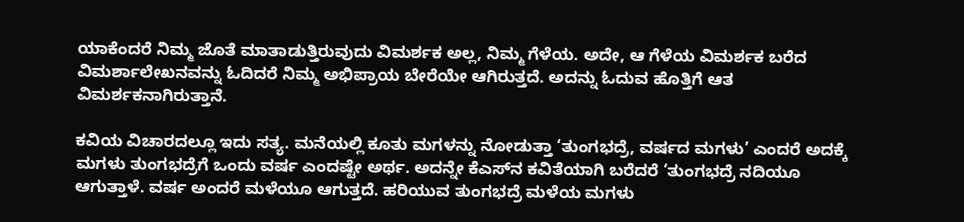ಯಾಕೆಂದರೆ ನಿಮ್ಮ ಜೊತೆ ಮಾತಾಡುತ್ತಿರುವುದು ವಿಮರ್ಶಕ ಅಲ್ಲ, ನಿಮ್ಮ ಗೆಳೆಯ. ಅದೇ, ಆ ಗೆಳೆಯ ವಿಮರ್ಶಕ ಬರೆದ ವಿಮರ್ಶಾಲೇಖನವನ್ನು ಓದಿದರೆ ನಿಮ್ಮ ಅಭಿಪ್ರಾಯ ಬೇರೆಯೇ ಆಗಿರುತ್ತದೆ. ಅದನ್ನು ಓದುವ ಹೊತ್ತಿಗೆ ಆತ ವಿಮರ್ಶಕನಾಗಿರುತ್ತಾನೆ.

ಕವಿಯ ವಿಚಾರದಲ್ಲೂ ಇದು ಸತ್ಯ. ಮನೆಯಲ್ಲಿ ಕೂತು ಮಗಳನ್ನು ನೋಡುತ್ತಾ ‘ತುಂಗಭದ್ರೆ, ವರ್ಷದ ಮಗಳು’ ಎಂದರೆ ಅದಕ್ಕೆ ಮಗಳು ತುಂಗಭದ್ರೆಗೆ ಒಂದು ವರ್ಷ ಎಂದಷ್ಟೇ ಅರ್ಥ. ಅದನ್ನೇ ಕೆಎಸ್‌ನ ಕವಿತೆಯಾಗಿ ಬರೆದರೆ ‘ತುಂಗಭದ್ರೆ ನದಿಯೂ ಆಗುತ್ತಾಳೆ. ವರ್ಷ ಅಂದರೆ ಮಳೆಯೂ ಆಗುತ್ತದೆ. ಹರಿಯುವ ತುಂಗಭದ್ರೆ ಮಳೆಯ ಮಗಳು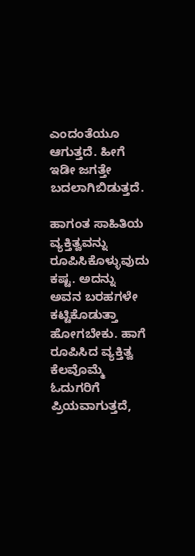ಎಂದಂತೆಯೂ ಆಗುತ್ತದೆ. ಹೀಗೆ ಇಡೀ ಜಗತ್ತೇ ಬದಲಾಗಿಬಿಡುತ್ತದೆ.

ಹಾಗಂತ ಸಾಹಿತಿಯ ವ್ಯಕ್ತಿತ್ವವನ್ನು ರೂಪಿಸಿಕೊಳ್ಳುವುದು ಕಷ್ಟ. ಅದನ್ನು ಅವನ ಬರಹಗಳೇ ಕಟ್ಟಿಕೊಡುತ್ತಾ ಹೋಗಬೇಕು. ಹಾಗೆ ರೂಪಿಸಿದ ವ್ಯಕ್ತಿತ್ವ ಕೆಲವೊಮ್ಮೆ ಓದುಗರಿಗೆ ಪ್ರಿಯವಾಗುತ್ತದೆ,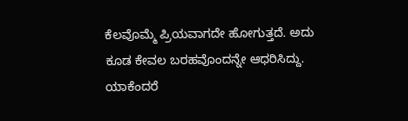ಕೆಲವೊಮ್ಮೆ ಪ್ರಿಯವಾಗದೇ ಹೋಗುತ್ತದೆ. ಅದು ಕೂಡ ಕೇವಲ ಬರಹವೊಂದನ್ನೇ ಆಧರಿಸಿದ್ದು. ಯಾಕೆಂದರೆ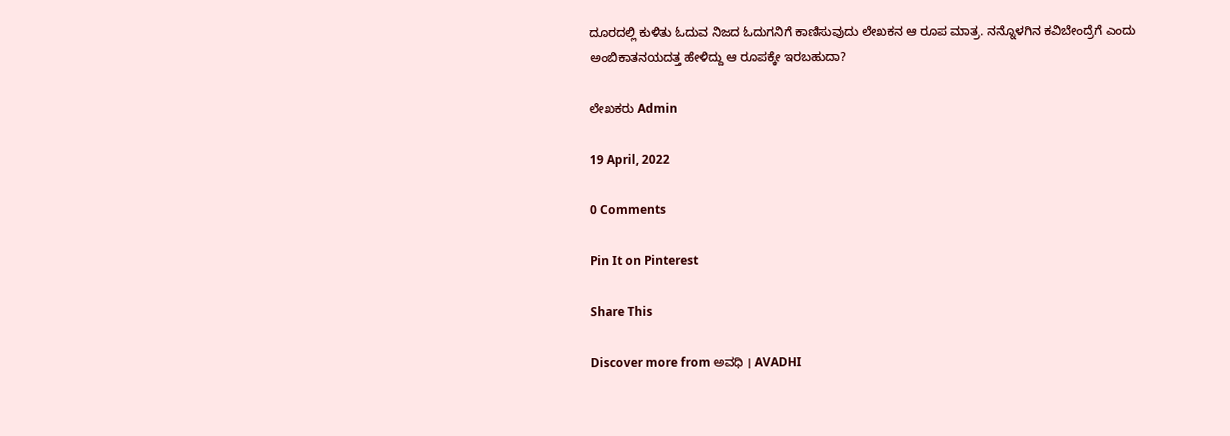ದೂರದಲ್ಲಿ ಕುಳಿತು ಓದುವ ನಿಜದ ಓದುಗನಿಗೆ ಕಾಣಿಸುವುದು ಲೇಖಕನ ಆ ರೂಪ ಮಾತ್ರ. ನನ್ನೊಳಗಿನ ಕವಿಬೇಂದ್ರೆಗೆ ಎಂದು ಅಂಬಿಕಾತನಯದತ್ತ ಹೇಳಿದ್ದು ಆ ರೂಪಕ್ಕೇ ಇರಬಹುದಾ?

ಲೇಖಕರು Admin

19 April, 2022

0 Comments

Pin It on Pinterest

Share This

Discover more from ಅವಧಿ । AVADHI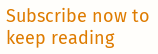Subscribe now to keep reading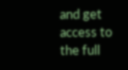and get access to the full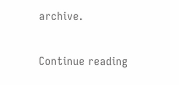archive.

Continue reading